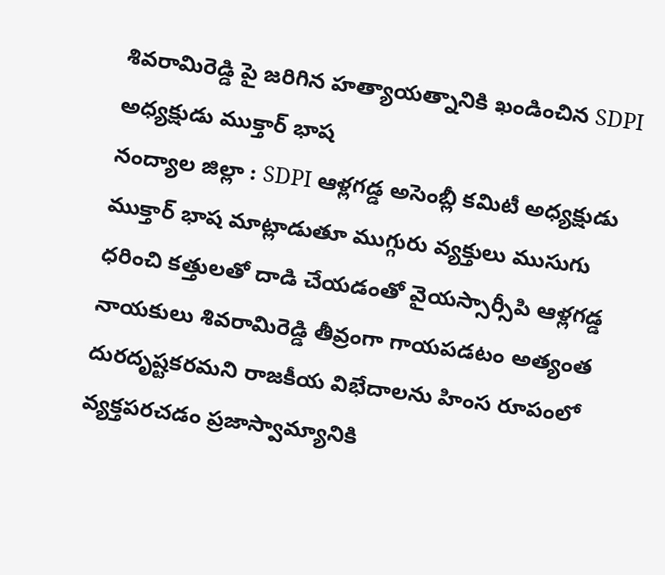శివరామిరెడ్డి పై జరిగిన హత్యాయత్నానికి ఖండించిన SDPI అధ్యక్షుడు ముక్తార్ భాష
నంద్యాల జిల్లా : SDPI ఆళ్లగడ్డ అసెంబ్లీ కమిటీ అధ్యక్షుడు ముక్తార్ భాష మాట్లాడుతూ ముగ్గురు వ్యక్తులు ముసుగు ధరించి కత్తులతో దాడి చేయడంతో వైయస్సార్సీపి ఆళ్లగడ్డ నాయకులు శివరామిరెడ్డి తీవ్రంగా గాయపడటం అత్యంత దురదృష్టకరమని రాజకీయ విభేదాలను హింస రూపంలో వ్యక్తపరచడం ప్రజాస్వామ్యానికి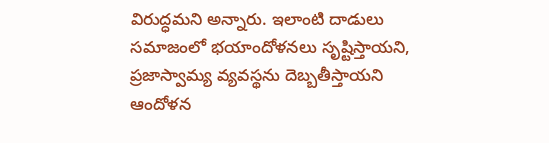విరుద్ధమని అన్నారు. ఇలాంటి దాడులు సమాజంలో భయాందోళనలు సృష్టిస్తాయని, ప్రజాస్వామ్య వ్యవస్థను దెబ్బతీస్తాయని ఆందోళన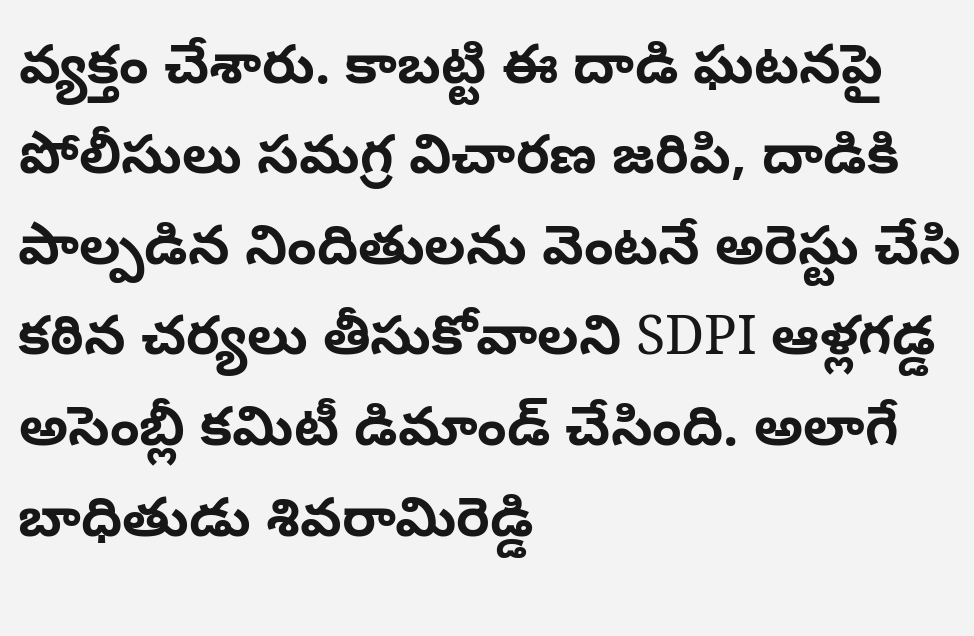వ్యక్తం చేశారు. కాబట్టి ఈ దాడి ఘటనపై పోలీసులు సమగ్ర విచారణ జరిపి, దాడికి పాల్పడిన నిందితులను వెంటనే అరెస్టు చేసి కఠిన చర్యలు తీసుకోవాలని SDPI ఆళ్లగడ్డ అసెంబ్లీ కమిటీ డిమాండ్ చేసింది. అలాగే బాధితుడు శివరామిరెడ్డి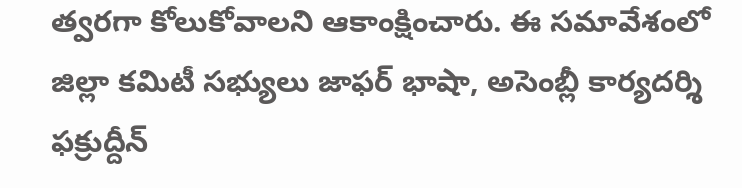త్వరగా కోలుకోవాలని ఆకాంక్షించారు. ఈ సమావేశంలో జిల్లా కమిటీ సభ్యులు జాఫర్ భాషా, అసెంబ్లీ కార్యదర్శి ఫక్రుద్దీన్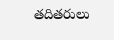తదితరులు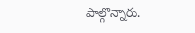పాల్గొన్నారు.